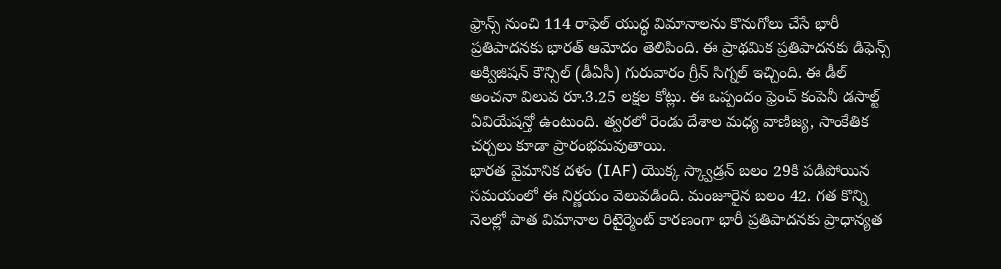ఫ్రాన్స్ నుంచి 114 రాఫెల్ యుద్ధ విమానాలను కొనుగోలు చేసే భారీ ప్రతిపాదనకు భారత్ ఆమోదం తెలిపింది. ఈ ప్రాథమిక ప్రతిపాదనకు డిఫెన్స్ అక్విజిషన్ కౌన్సిల్ (డీఏసీ) గురువారం గ్రీన్ సిగ్నల్ ఇచ్చింది. ఈ డీల్ అంచనా విలువ రూ.3.25 లక్షల కోట్లు. ఈ ఒప్పందం ఫ్రెంచ్ కంపెనీ డసాల్ట్ ఏవియేషన్తో ఉంటుంది. త్వరలో రెండు దేశాల మధ్య వాణిజ్య, సాంకేతిక చర్చలు కూడా ప్రారంభమవుతాయి.
భారత వైమానిక దళం (IAF) యొక్క స్క్వాడ్రన్ బలం 29కి పడిపోయిన సమయంలో ఈ నిర్ణయం వెలువడింది. మంజూరైన బలం 42. గత కొన్ని నెలల్లో పాత విమానాల రిటైర్మెంట్ కారణంగా భారీ ప్రతిపాదనకు ప్రాధాన్యత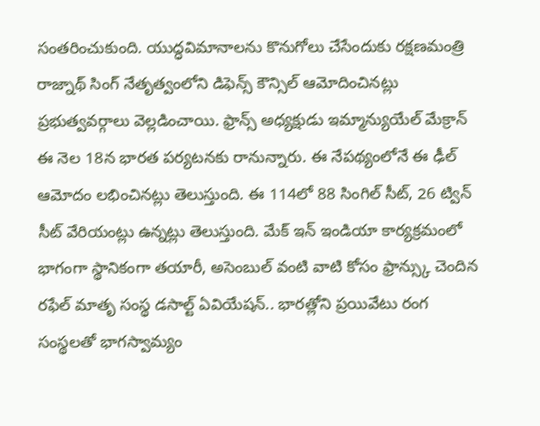సంతరించుకుంది. యుద్ధవిమానాలను కొనుగోలు చేసేందుకు రక్షణమంత్రి రాజ్నాథ్ సింగ్ నేతృత్వంలోని డిఫెన్స్ కౌన్సిల్ ఆమోదించినట్లు ప్రభుత్వవర్గాలు వెల్లడించాయి. ఫ్రాన్స్ అధ్యక్షుడు ఇమ్మాన్యుయేల్ మేక్రాన్ ఈ నెల 18న భారత పర్యటనకు రానున్నారు. ఈ నేపథ్యంలోనే ఈ ఢీల్ ఆమోదం లభించినట్లు తెలుస్తుంది. ఈ 114లో 88 సింగిల్ సీట్, 26 ట్విన్ సీట్ వేరియంట్లు ఉన్నట్లు తెలుస్తుంది. మేక్ ఇన్ ఇండియా కార్యక్రమంలో భాగంగా స్థానికంగా తయారీ, అసెంబుల్ వంటి వాటి కోసం ఫ్రాన్స్కు చెందిన రఫేల్ మాతృ సంస్థ డసాల్ట్ ఏవియేషన్.. భారత్లోని ప్రయివేటు రంగ సంస్థలతో భాగస్వామ్యం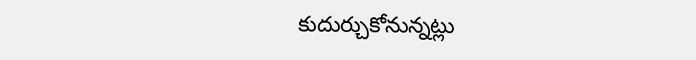కుదుర్చుకోనున్నట్లు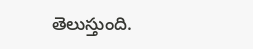తెలుస్తుంది.